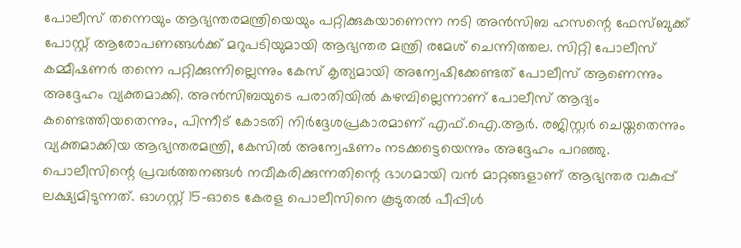പോലീസ് തന്നെയും ആഭ്യന്തരമന്ത്രിയെയും പറ്റിക്കുകയാണെന്ന നടി അൻസിബ ഹസന്റെ ഫേസ്ബുക്ക് പോസ്റ്റ് ആരോപണങ്ങൾക്ക് മറുപടിയുമായി ആഭ്യന്തര മന്ത്രി രമേശ് ചെന്നിത്തല. സിറ്റി പോലീസ് കമ്മീഷണർ തന്നെ പറ്റിക്കുന്നില്ലെന്നും കേസ് കൃത്യമായി അന്വേഷിക്കേണ്ടത് പോലീസ് ആണെന്നും അദ്ദേഹം വ്യക്തമാക്കി. അൻസിബയുടെ പരാതിയിൽ കഴമ്പില്ലെന്നാണ് പോലീസ് ആദ്യം കണ്ടെത്തിയതെന്നും, പിന്നീട് കോടതി നിർദ്ദേശപ്രകാരമാണ് എഫ്.ഐ.ആർ. രജിസ്റ്റർ ചെയ്തതെന്നും വ്യക്തമാക്കിയ ആഭ്യന്തരമന്ത്രി, കേസിൽ അന്വേഷണം നടക്കട്ടെയെന്നും അദ്ദേഹം പറഞ്ഞു.
പൊലീസിന്റെ പ്രവർത്തനങ്ങൾ നവീകരിക്കുന്നതിന്റെ ഭാഗമായി വൻ മാറ്റങ്ങളാണ് ആഭ്യന്തര വകുപ്പ് ലക്ഷ്യമിടുന്നത്. ഓഗസ്റ്റ് 15-ഓടെ കേരള പൊലീസിനെ കൂടുതൽ പീപ്പിൾ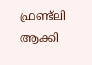ഫ്രണ്ട്ലി ആക്കി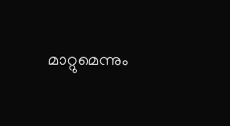മാറ്റുമെന്നും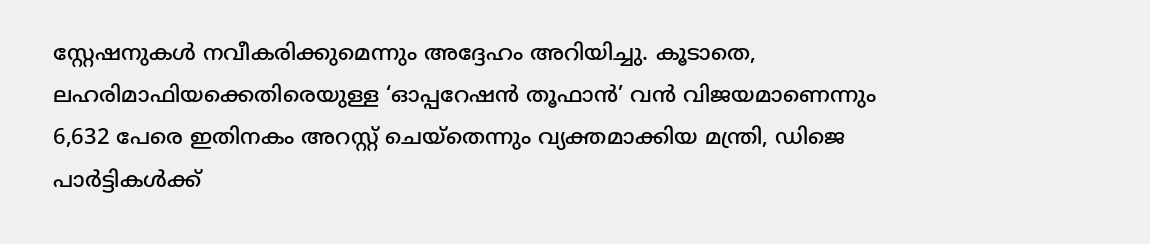സ്റ്റേഷനുകൾ നവീകരിക്കുമെന്നും അദ്ദേഹം അറിയിച്ചു. കൂടാതെ, ലഹരിമാഫിയക്കെതിരെയുള്ള ‘ഓപ്പറേഷൻ തൂഫാൻ’ വൻ വിജയമാണെന്നും 6,632 പേരെ ഇതിനകം അറസ്റ്റ് ചെയ്തെന്നും വ്യക്തമാക്കിയ മന്ത്രി, ഡിജെ പാർട്ടികൾക്ക്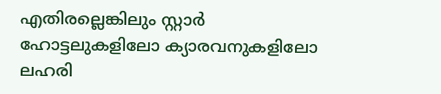എതിരല്ലെങ്കിലും സ്റ്റാർ ഹോട്ടലുകളിലോ ക്യാരവനുകളിലോ ലഹരി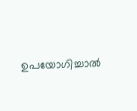ഉപയോഗിച്ചാൽ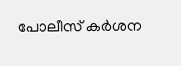പോലീസ് കർശന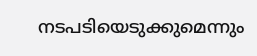നടപടിയെടുക്കുമെന്നും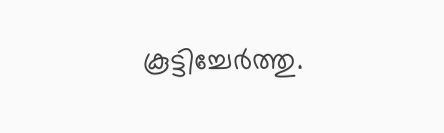കൂട്ടിച്ചേർത്തു.